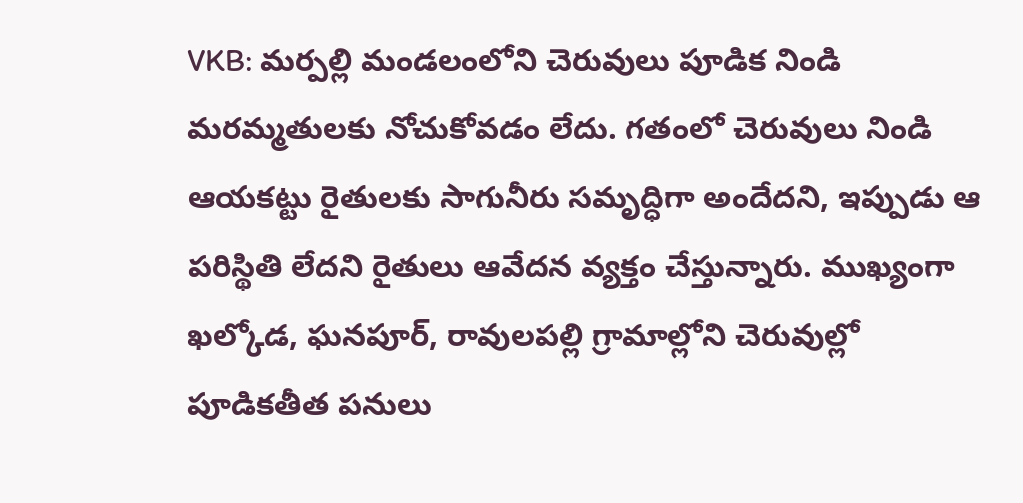VKB: మర్పల్లి మండలంలోని చెరువులు పూడిక నిండి మరమ్మతులకు నోచుకోవడం లేదు. గతంలో చెరువులు నిండి ఆయకట్టు రైతులకు సాగునీరు సమృద్ధిగా అందేదని, ఇప్పుడు ఆ పరిస్థితి లేదని రైతులు ఆవేదన వ్యక్తం చేస్తున్నారు. ముఖ్యంగా ఖల్కోడ, ఘనపూర్, రావులపల్లి గ్రామాల్లోని చెరువుల్లో పూడికతీత పనులు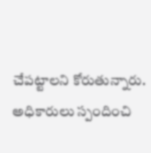చేపట్టాలని కోరుతున్నారు. అధికారులు స్పందించి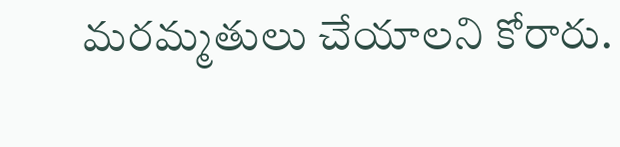మరమ్మతులు చేయాలని కోరారు.